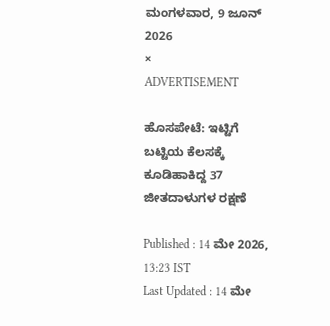ಮಂಗಳವಾರ, 9 ಜೂನ್ 2026
×
ADVERTISEMENT

ಹೊಸಪೇಟೆ: ಇಟ್ಟಿಗೆ ಬಟ್ಟಿಯ ಕೆಲಸಕ್ಕೆ ಕೂಡಿಹಾಕಿದ್ದ 37 ಜೀತದಾಳುಗಳ ರಕ್ಷಣೆ

Published : 14 ಮೇ 2026, 13:23 IST
Last Updated : 14 ಮೇ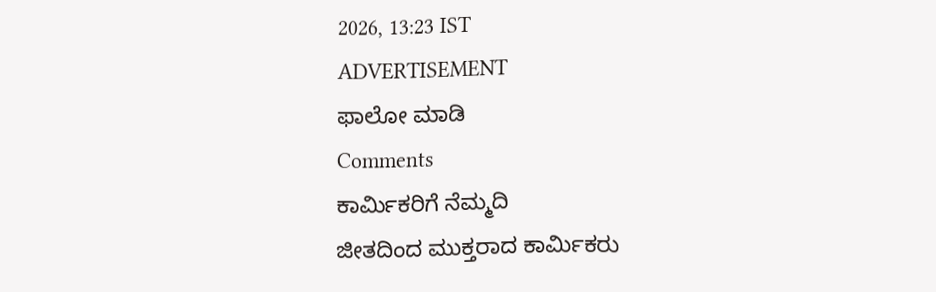2026, 13:23 IST
ADVERTISEMENT
ಫಾಲೋ ಮಾಡಿ
Comments
ಕಾರ್ಮಿಕರಿಗೆ ನೆಮ್ಮದಿ
ಜೀತದಿಂದ ಮುಕ್ತರಾದ ಕಾರ್ಮಿಕರು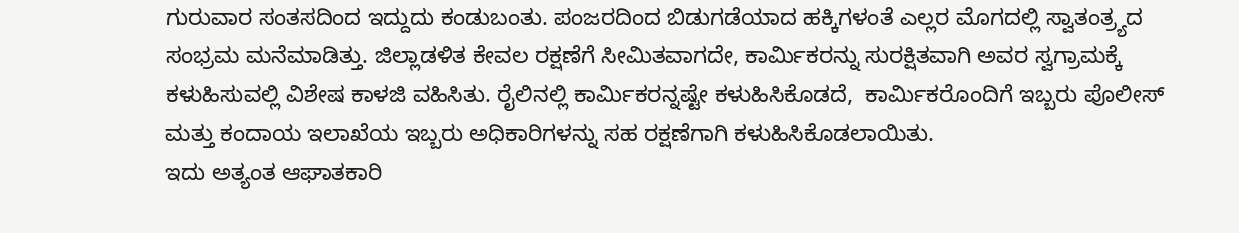ಗುರುವಾರ ಸಂತಸದಿಂದ ಇದ್ದುದು ಕಂಡುಬಂತು. ಪಂಜರದಿಂದ ಬಿಡುಗಡೆಯಾದ ಹಕ್ಕಿಗಳಂತೆ ಎಲ್ಲರ ಮೊಗದಲ್ಲಿ ಸ್ವಾತಂತ್ರ್ಯದ ಸಂಭ್ರಮ ಮನೆಮಾಡಿತ್ತು. ಜಿಲ್ಲಾಡಳಿತ ಕೇವಲ ರಕ್ಷಣೆಗೆ ಸೀಮಿತವಾಗದೇ, ಕಾರ್ಮಿಕರನ್ನು ಸುರಕ್ಷಿತವಾಗಿ ಅವರ ಸ್ವಗ್ರಾಮಕ್ಕೆ ಕಳುಹಿಸುವಲ್ಲಿ ವಿಶೇಷ ಕಾಳಜಿ ವಹಿಸಿತು. ರೈಲಿನಲ್ಲಿ ಕಾರ್ಮಿಕರನ್ನಷ್ಟೇ ಕಳುಹಿಸಿಕೊಡದೆ,  ಕಾರ್ಮಿಕರೊಂದಿಗೆ ಇಬ್ಬರು ಪೊಲೀಸ್‌ ಮತ್ತು ಕಂದಾಯ ಇಲಾಖೆಯ ಇಬ್ಬರು ಅಧಿಕಾರಿಗಳನ್ನು ಸಹ ರಕ್ಷಣೆಗಾಗಿ ಕಳುಹಿಸಿಕೊಡಲಾಯಿತು.
ಇದು ಅತ್ಯಂತ ಆಘಾತಕಾರಿ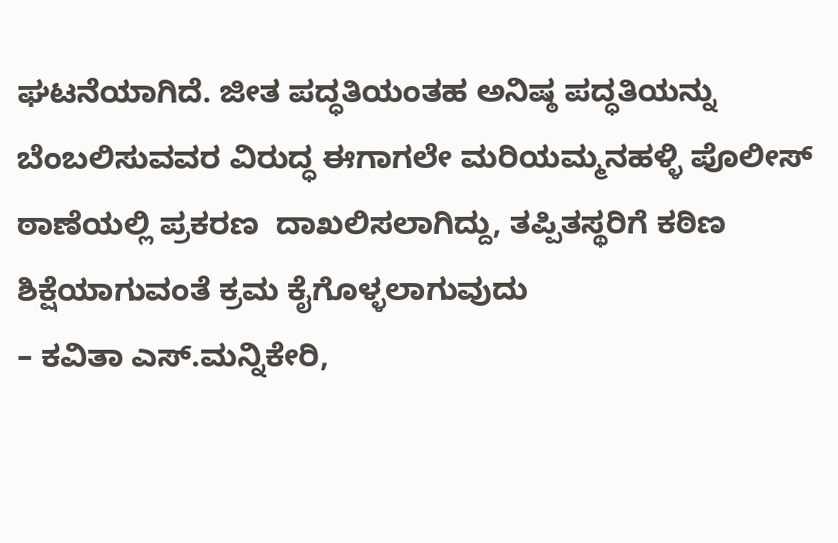ಘಟನೆಯಾಗಿದೆ. ಜೀತ ಪದ್ಧತಿಯಂತಹ ಅನಿಷ್ಠ ಪದ್ಧತಿಯನ್ನು ಬೆಂಬಲಿಸುವವರ ವಿರುದ್ಧ ಈಗಾಗಲೇ ಮರಿಯಮ್ಮನಹಳ್ಳಿ ಪೊಲೀಸ್‌ ಠಾಣೆಯಲ್ಲಿ ಪ್ರಕರಣ  ದಾಖಲಿಸಲಾಗಿದ್ದು, ತಪ್ಪಿತಸ್ಥರಿಗೆ ಕಠಿಣ ಶಿಕ್ಷೆಯಾಗುವಂತೆ ಕ್ರಮ ಕೈಗೊಳ್ಳಲಾಗುವುದು
– ಕವಿತಾ ಎಸ್.ಮನ್ನಿಕೇರಿ,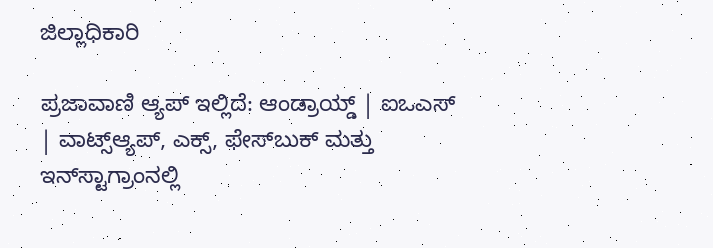ಜಿಲ್ಲಾಧಿಕಾರಿ

ಪ್ರಜಾವಾಣಿ ಆ್ಯಪ್ ಇಲ್ಲಿದೆ: ಆಂಡ್ರಾಯ್ಡ್ | ಐಒಎಸ್ | ವಾಟ್ಸ್ಆ್ಯಪ್, ಎಕ್ಸ್, ಫೇಸ್‌ಬುಕ್ ಮತ್ತು ಇನ್‌ಸ್ಟಾಗ್ರಾಂನಲ್ಲಿ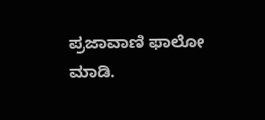ಪ್ರಜಾವಾಣಿ ಫಾಲೋ ಮಾಡಿ.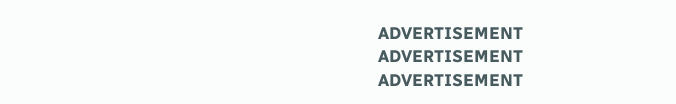ADVERTISEMENT
ADVERTISEMENT
ADVERTISEMENT